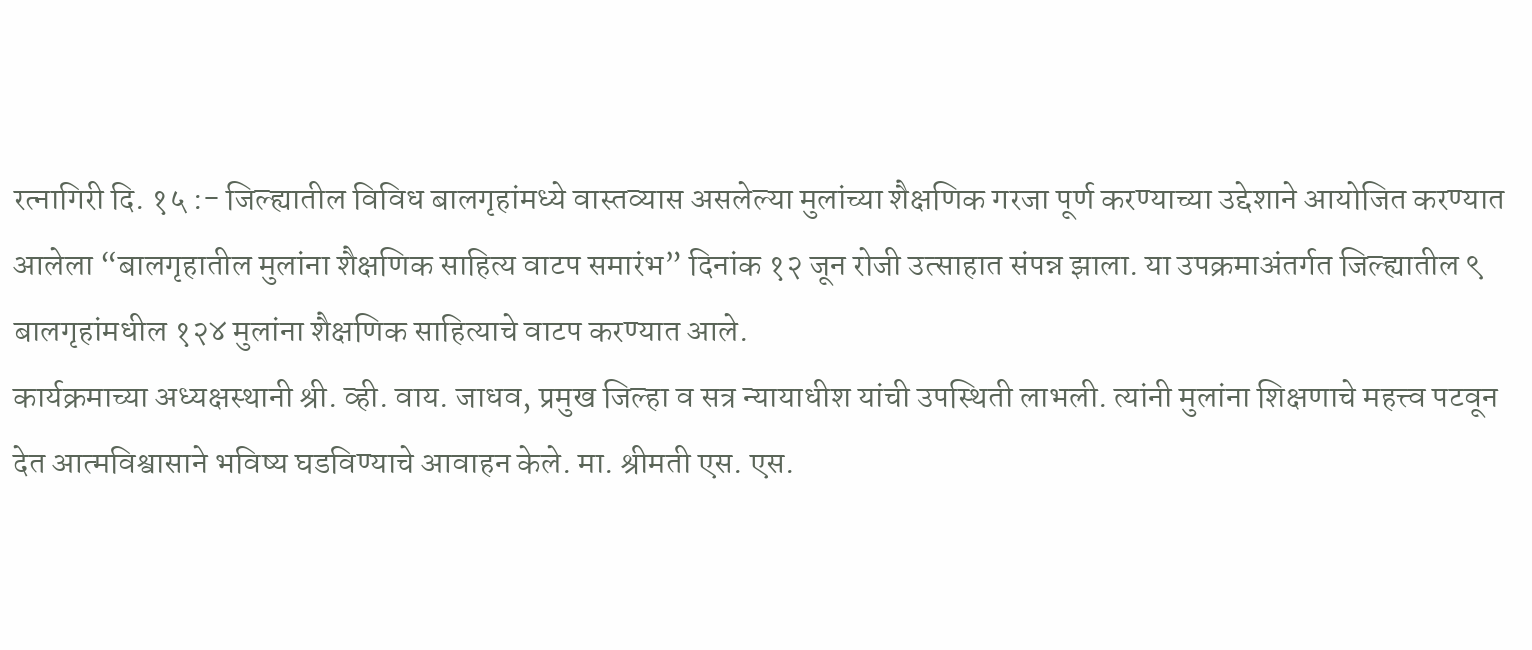रत्नागिरी दि. १५ :- जिल्ह्यातील विविध बालगृहांमध्ये वास्तव्यास असलेल्या मुलांच्या शैक्षणिक गरजा पूर्ण करण्याच्या उद्देशाने आयोजित करण्यात आलेला “बालगृहातील मुलांना शैक्षणिक साहित्य वाटप समारंभ” दिनांक १२ जून रोजी उत्साहात संपन्न झाला. या उपक्रमाअंतर्गत जिल्ह्यातील ९ बालगृहांमधील १२४ मुलांना शैक्षणिक साहित्याचे वाटप करण्यात आले.
कार्यक्रमाच्या अध्यक्षस्थानी श्री. व्ही. वाय. जाधव, प्रमुख जिल्हा व सत्र न्यायाधीश यांची उपस्थिती लाभली. त्यांनी मुलांना शिक्षणाचे महत्त्व पटवून देत आत्मविश्वासाने भविष्य घडविण्याचे आवाहन केले. मा. श्रीमती एस. एस.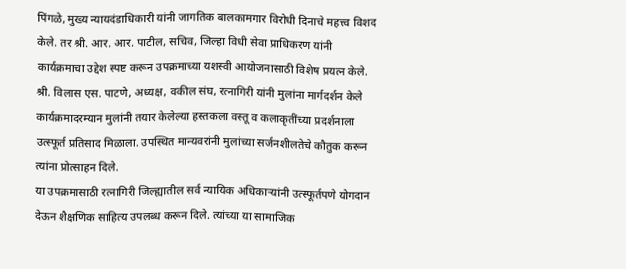पिंगळे, मुख्य न्यायदंडाधिकारी यांनी जागतिक बालकामगार विरोधी दिनाचे महत्त्व विशद केले. तर श्री. आर. आर. पाटील, सचिव, जिल्हा विधी सेवा प्राधिकरण यांनी कार्यक्रमाचा उद्देश स्पष्ट करून उपक्रमाच्या यशस्वी आयोजनासाठी विशेष प्रयत्न केले. श्री. विलास एस. पाटणे, अध्यक्ष, वकील संघ, रत्नागिरी यांनी मुलांना मार्गदर्शन केले
कार्यक्रमादरम्यान मुलांनी तयार केलेल्या हस्तकला वस्तू व कलाकृतींच्या प्रदर्शनाला उत्स्फूर्त प्रतिसाद मिळाला. उपस्थित मान्यवरांनी मुलांच्या सर्जनशीलतेचे कौतुक करून त्यांना प्रोत्साहन दिले.
या उपक्रमासाठी रत्नागिरी जिल्ह्यातील सर्व न्यायिक अधिकाऱ्यांनी उत्स्फूर्तपणे योगदान देऊन शैक्षणिक साहित्य उपलब्ध करून दिले. त्यांच्या या सामाजिक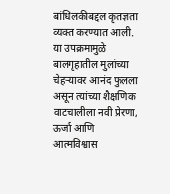बांधिलकीबद्दल कृतज्ञता व्यक्त करण्यात आली.
या उपक्रमामुळे बालगृहातील मुलांच्या चेहऱ्यावर आनंद फुलला असून त्यांच्या शैक्षणिक वाटचालीला नवी प्रेरणा, ऊर्जा आणि आत्मविश्वास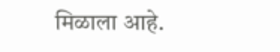मिळाला आहे.